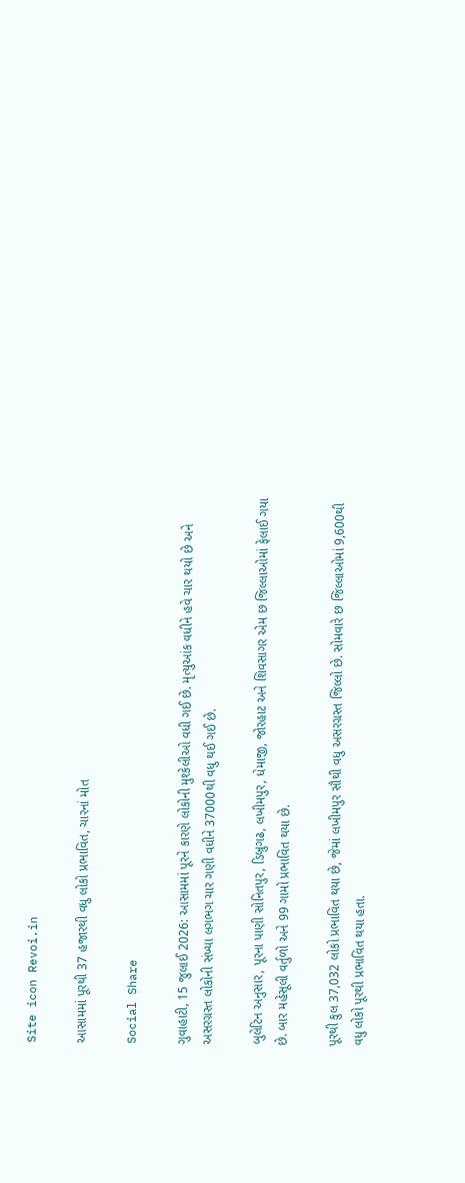Site icon Revoi.in

આસામમાં પૂરથી 37 હજારથી વધુ લોકો પ્રભાવિત, ચારનાં મોત

Social Share

ગુવાહાટી, 15 જુલાઈ 2026: આસામમાં પૂરને કારણે લોકોની મુશ્કેલીઓ વધી ગઈ છે. મૃત્યુઆંક વધીને હવે ચાર થયો છે અને અસરગ્રસ્ત લોકોની સંખ્યા લગભગ ચાર ગણી વધીને 37000થી વધુ થઈ ગઈ છે.

બુલેટિન અનુસાર, પૂરના પાણી સોનિતપુર, ડિબ્રુગઢ, લખીમપુર, ધેમાજી, જોરહાટ અને શિવસાગર એમ છ જિલ્લાઓમાં ફેલાઈ ગયા છે. બાર મહેસૂલી વર્તુળો અને 99 ગામો પ્રભાવિત થયા છે.

પૂરથી કુલ 37,032 લોકો પ્રભાવિત થયા છે, જેમાં લખીમપુર સૌથી વધુ અસરગ્રસ્ત જિલ્લો છે. સોમવારે છ જિલ્લાઓમાં 9,600થી વધુ લોકો પૂરથી પ્રભાવિત થયા હતા.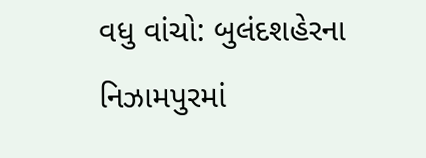વધુ વાંચો: બુલંદશહેરના નિઝામપુરમાં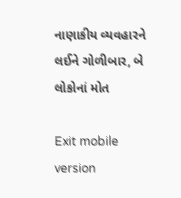નાણાકીય વ્યવહારને લઈને ગોળીબાર, બે લોકોનાં મોત

Exit mobile version